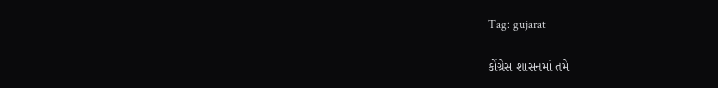Tag: gujarat

કોંગ્રેસ શાસનમાં તમે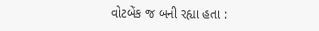વોટબેંક જ બની રહ્યા હતા :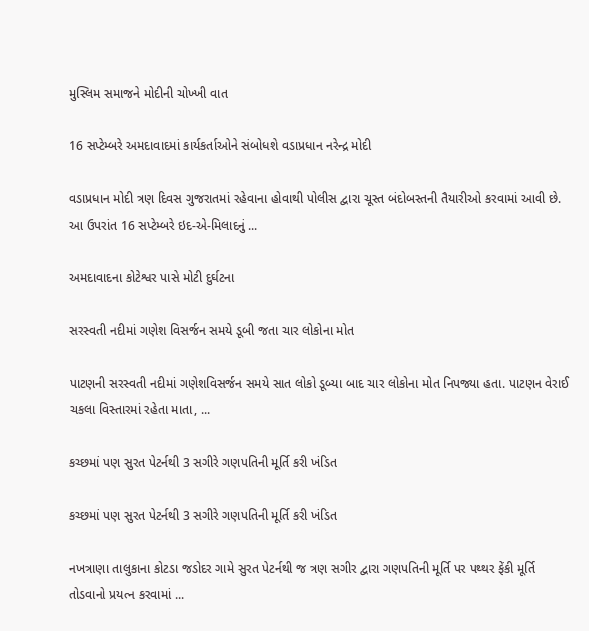મુસ્લિમ સમાજને મોદીની ચોખ્ખી વાત

16 સપ્ટેમ્બરે અમદાવાદમાં કાર્યકર્તાઓને સંબોધશે વડાપ્રધાન નરેન્દ્ર મોદી

વડાપ્રધાન મોદી ત્રણ દિવસ ગુજરાતમાં રહેવાના હોવાથી પોલીસ દ્વારા ચૂસ્ત બંદોબસ્તની તૈયારીઓ કરવામાં આવી છે. આ ઉપરાંત 16 સપ્ટેમ્બરે ઇદ-એ-મિલાદનું ...

અમદાવાદના કોટેશ્વર પાસે મોટી દુર્ઘટના

સરસ્વતી નદીમાં ગણેશ વિસર્જન સમયે ડૂબી જતા ચાર લોકોના મોત

પાટણની સરસ્વતી નદીમાં ગણેશવિસર્જન સમયે સાત લોકો ડૂબ્યા બાદ ચાર લોકોના મોત નિપજ્યા હતા. પાટણન વેરાઈ ચકલા વિસ્તારમાં રહેતા માતા, ...

કચ્છમાં પણ સુરત પેટર્નથી 3 સગીરે ગણપતિની મૂર્તિ કરી ખંડિત

કચ્છમાં પણ સુરત પેટર્નથી 3 સગીરે ગણપતિની મૂર્તિ કરી ખંડિત

નખત્રાણા તાલુકાના કોટડા જડોદર ગામે સુરત પેટર્નથી જ ત્રણ સગીર દ્વારા ગણપતિની મૂર્તિ પર પથ્થર ફેંકી મૂર્તિ તોડવાનો પ્રયત્ન કરવામાં ...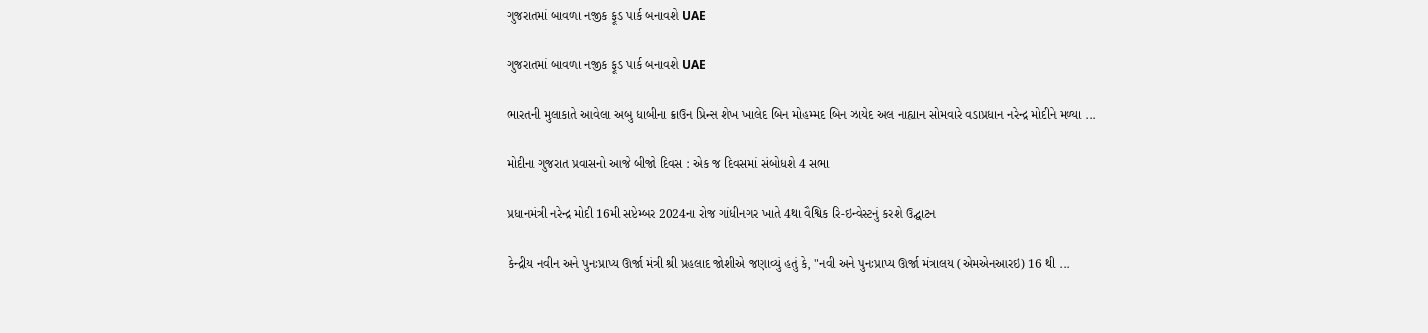ગુજરાતમાં બાવળા નજીક ફૂડ પાર્ક બનાવશે UAE

ગુજરાતમાં બાવળા નજીક ફૂડ પાર્ક બનાવશે UAE

ભારતની મુલાકાતે આવેલા અબુ ધાબીના ક્રાઉન પ્રિન્સ શેખ ખાલેદ બિન મોહમ્મદ બિન ઝાયેદ અલ નાહ્યાન સોમવારે વડાપ્રધાન નરેન્દ્ર મોદીને મળ્યા ...

મોદીના ગુજરાત પ્રવાસનો આજે બીજો દિવસ : એક જ દિવસમાં સંબોધશે 4 સભા

પ્રધાનમંત્રી નરેન્દ્ર મોદી 16મી સપ્ટેમ્બર 2024ના રોજ ગાંધીનગર ખાતે 4થા વૈશ્વિક રિ-ઇન્વેસ્ટનું કરશે ઉદ્ઘાટન

કેન્દ્રીય નવીન અને પુનઃપ્રાપ્ય ઊર્જા મંત્રી શ્રી પ્રહલાદ જોશીએ જણાવ્યું હતું કે, "નવી અને પુનઃપ્રાપ્ય ઊર્જા મંત્રાલય (એમએનઆરઇ) 16 થી ...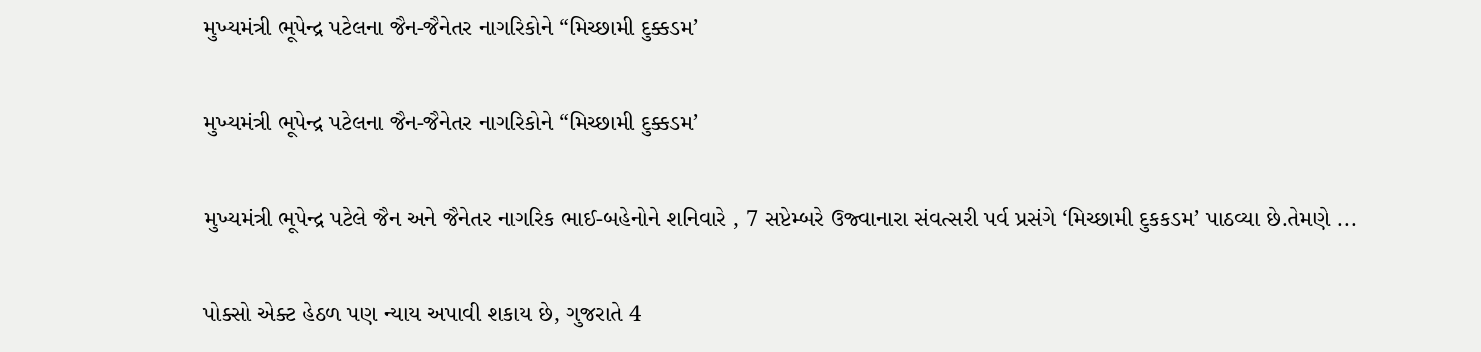મુખ્યમંત્રી ભૂપેન્દ્ર પટેલના જૈન-જૈનેતર નાગરિકોને “મિચ્છામી દુક્કડમ’

મુખ્યમંત્રી ભૂપેન્દ્ર પટેલના જૈન-જૈનેતર નાગરિકોને “મિચ્છામી દુક્કડમ’

મુખ્યમંત્રી ભૂપેન્દ્ર પટેલે જૈન અને જૈનેતર નાગરિક ભાઈ-બહેનોને શનિવારે , 7 સપ્ટેમ્બરે ઉજ્વાનારા સંવત્સરી પર્વ પ્રસંગે ‘મિચ્છામી દુકકડમ’ પાઠવ્યા છે.તેમણે ...

પોક્સો એક્ટ હેઠળ પણ ન્યાય અપાવી શકાય છે, ગુજરાતે 4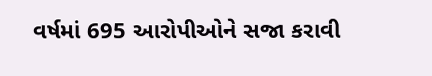વર્ષમાં 695 આરોપીઓને સજા કરાવી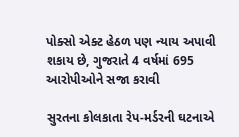પોક્સો એક્ટ હેઠળ પણ ન્યાય અપાવી શકાય છે, ગુજરાતે 4 વર્ષમાં 695 આરોપીઓને સજા કરાવી

સુરતના કોલકાતા રેપ-મર્ડરની ઘટનાએ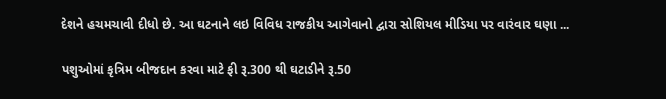દેશને હચમચાવી દીધો છે. આ ઘટનાને લઇ વિવિધ રાજકીય આગેવાનો દ્વારા સોશિયલ મીડિયા પર વારંવાર ઘણા ...

પશુઓમાં કૃત્રિમ બીજદાન કરવા માટે ફી રૂ.300 થી ઘટાડીને રૂ.50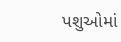પશુઓમાં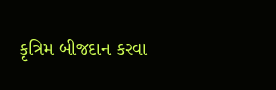કૃત્રિમ બીજદાન કરવા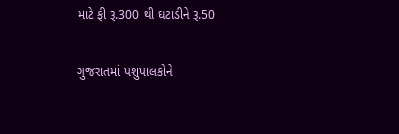માટે ફી રૂ.300 થી ઘટાડીને રૂ.50

ગુજરાતમાં પશુપાલકોને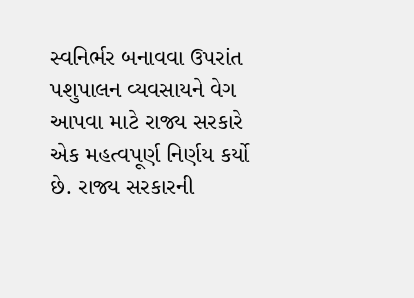સ્વનિર્ભર બનાવવા ઉપરાંત પશુપાલન વ્યવસાયને વેગ આપવા માટે રાજ્ય સરકારે એક મહત્વપૂર્ણ નિર્ણય કર્યો છે. રાજ્ય સરકારની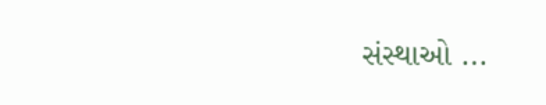સંસ્થાઓ ...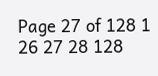Page 27 of 128 1 26 27 28 128